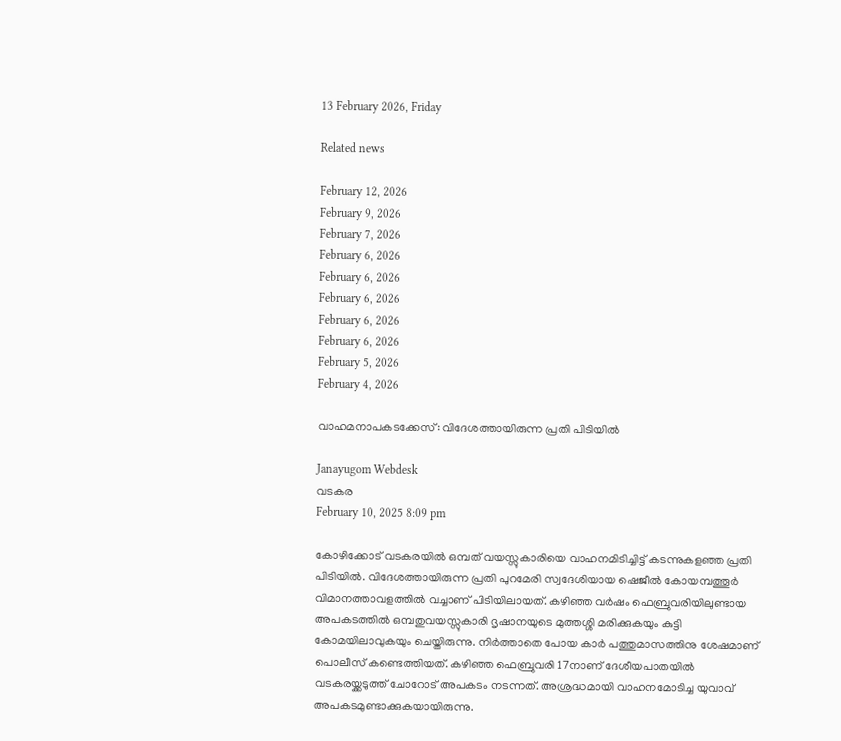13 February 2026, Friday

Related news

February 12, 2026
February 9, 2026
February 7, 2026
February 6, 2026
February 6, 2026
February 6, 2026
February 6, 2026
February 6, 2026
February 5, 2026
February 4, 2026

വാഹമനാപകടക്കേസ്: വിദേശത്തായിരുന്ന പ്രതി പിടിയിൽ

Janayugom Webdesk
വടകര
February 10, 2025 8:09 pm

കോഴിക്കോട് വടകരയിൽ ഒമ്പത് വയസ്സുകാരിയെ വാഹനമിടിച്ചിട്ട് കടന്നുകളഞ്ഞ പ്രതി പിടിയിൽ. വിദേശത്തായിരുന്ന പ്രതി പുറമേരി സ്വദേശിയായ ഷെജീൽ കോയമ്പത്തൂർ വിമാനത്താവളത്തിൽ വച്ചാണ് പിടിയിലായത്. കഴിഞ്ഞ വർഷം ഫെബ്രുവരിയിലുണ്ടായ അപകടത്തിൽ ഒമ്പതുവയസ്സുകാരി ദൃഷാനയുടെ മുത്തശ്ശി മരിക്കുകയും കുട്ടി കോമയിലാവുകയും ചെയ്തിരുന്നു. നിർത്താതെ പോയ കാർ പത്തുമാസത്തിനു ശേഷമാണ് പൊലീസ് കണ്ടെത്തിയത്. കഴിഞ്ഞ ഫെബ്രുവരി 17നാണ് ദേശീയപാതയില്‍ വടകരയ്ക്കടുത്ത് ചോറോട് അപകടം നടന്നത്. അശ്രദ്ധമായി വാഹനമോടിച്ച യുവാവ് അപകടമുണ്ടാക്കുകയായിരുന്നു.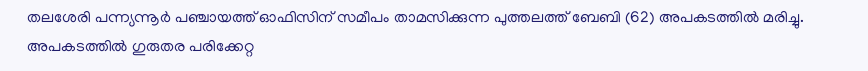തലശേരി പന്ന്യന്നൂർ പഞ്ചായത്ത് ഓഫിസിന് സമീപം താമസിക്കുന്ന പുത്തലത്ത് ബേബി (62) അപകടത്തില്‍ മരിച്ചു. അപകടത്തിൽ ഗുരുതര പരിക്കേറ്റ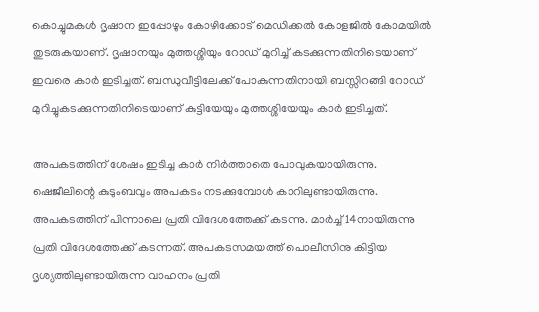കൊച്ചുമകള്‍ ദൃഷാന ഇപ്പോഴും കോഴിക്കോട് മെഡിക്കൽ കോളജിൽ കോമയിൽ തുടരുകയാണ്. ദൃഷാനയും മുത്തശ്ശിയും റോഡ് മുറിച്ച് കടക്കുന്നതിനിടെയാണ് ഇവരെ കാർ ഇടിച്ചത്. ബന്ധുവീട്ടിലേക്ക് പോകുന്നതിനായി ബസ്സിറങ്ങി റോഡ് മുറിച്ചുകടക്കുന്നതിനിടെയാണ് കുട്ടിയേയും മുത്തശ്ശിയേയും കാർ ഇടിച്ചത്.

അപകടത്തിന് ശേഷം ഇടിച്ച കാർ നിർത്താതെ പോവുകയായിരുന്നു. ഷെജീലിന്റെ കുടുംബവും അപകടം നടക്കുമ്പോൾ കാറിലുണ്ടായിരുന്നു. അപകടത്തിന് പിന്നാലെ പ്രതി വിദേശത്തേക്ക് കടന്നു. മാർച്ച് 14നായിരുന്നു പ്രതി വിദേശത്തേക്ക് കടന്നത്. അപകടസമയത്ത് പൊലീസിനു കിട്ടിയ ദൃശ്യത്തിലുണ്ടായിരുന്ന വാഹനം പ്രതി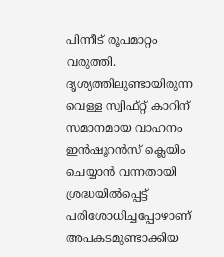പിന്നീട് രൂപമാറ്റം വരുത്തി. ദൃശ്യത്തിലുണ്ടായിരുന്ന വെള്ള സ്വിഫ്റ്റ് കാറിന് സമാനമായ വാഹനം ഇൻഷൂറൻസ് ക്ലെയിം ചെയ്യാൻ വന്നതായി ശ്രദ്ധയിൽപ്പെട്ട് പരിശോധിച്ചപ്പോഴാണ് അപകടമുണ്ടാക്കിയ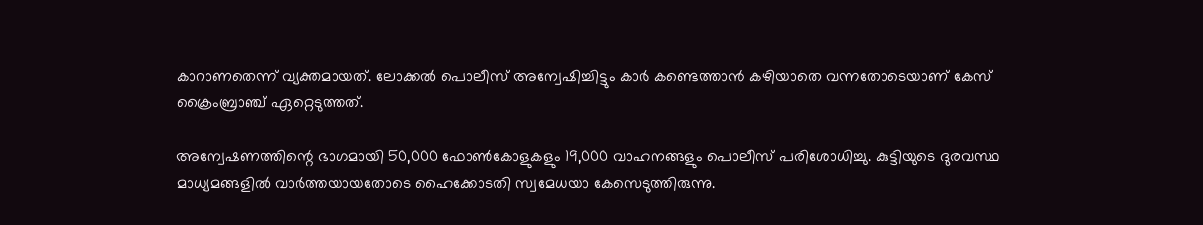കാറാണതെന്ന് വ്യക്തമായത്. ലോക്കൽ പൊലീസ് അന്വേഷിച്ചിട്ടും കാർ കണ്ടെത്താൻ കഴിയാതെ വന്നതോടെയാണ് കേസ് ക്രൈംബ്രാഞ്ച് ഏറ്റെടുത്തത്.

അന്വേഷണത്തിന്റെ ഭാഗമായി 50,000 ഫോൺകോളുകളും 19,000 വാഹനങ്ങളും പൊലീസ് പരിശോധിച്ചു. കുട്ടിയുടെ ദുരവസ്ഥ മാധ്യമങ്ങളിൽ വാർത്തയായതോടെ ഹൈക്കോടതി സ്വമേധയാ കേസെടുത്തിരുന്നു.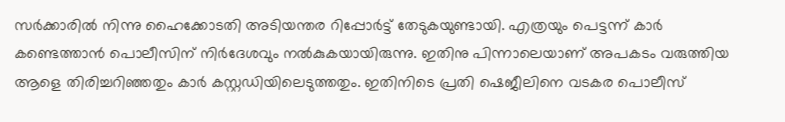സർക്കാരിൽ നിന്നു ഹൈക്കോടതി അടിയന്തര റിപ്പോർട്ട് തേടുകയുണ്ടായി. എത്രയും പെട്ടന്ന് കാർ കണ്ടെത്താൻ പൊലീസിന് നിർദേശവും നൽകുകയായിരുന്നു. ഇതിനു പിന്നാലെയാണ് അപകടം വരുത്തിയ ആളെ തിരിച്ചറിഞ്ഞതും കാർ കസ്റ്റഡിയിലെടുത്തതും. ഇതിനിടെ പ്രതി ഷെജീലിനെ വടകര പൊലീസ്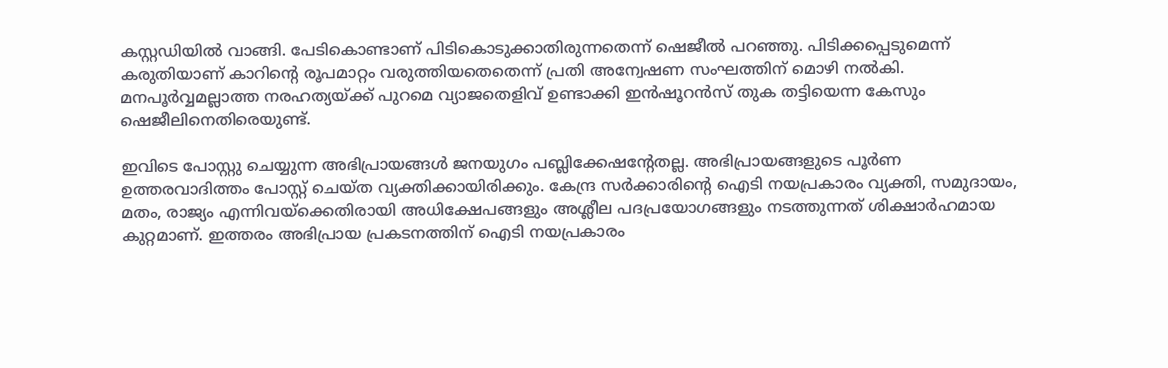കസ്റ്റഡിയിൽ വാങ്ങി. പേടികൊണ്ടാണ് പിടികൊടുക്കാതിരുന്നതെന്ന് ഷെജീൽ പറഞ്ഞു. പിടിക്കപ്പെടുമെന്ന് കരുതിയാണ് കാറിന്റെ രൂപമാറ്റം വരുത്തിയതെതെന്ന് പ്രതി അന്വേഷണ സംഘത്തിന് മൊഴി നല്‍കി. മനപൂർവ്വമല്ലാത്ത നരഹത്യയ്ക്ക് പുറമെ വ്യാജതെളിവ് ഉണ്ടാക്കി ഇൻഷൂറൻസ് തുക തട്ടിയെന്ന കേസും ഷെജീലിനെതിരെയുണ്ട്.

ഇവിടെ പോസ്റ്റു ചെയ്യുന്ന അഭിപ്രായങ്ങള്‍ ജനയുഗം പബ്ലിക്കേഷന്റേതല്ല. അഭിപ്രായങ്ങളുടെ പൂര്‍ണ ഉത്തരവാദിത്തം പോസ്റ്റ് ചെയ്ത വ്യക്തിക്കായിരിക്കും. കേന്ദ്ര സര്‍ക്കാരിന്റെ ഐടി നയപ്രകാരം വ്യക്തി, സമുദായം, മതം, രാജ്യം എന്നിവയ്‌ക്കെതിരായി അധിക്ഷേപങ്ങളും അശ്ലീല പദപ്രയോഗങ്ങളും നടത്തുന്നത് ശിക്ഷാര്‍ഹമായ കുറ്റമാണ്. ഇത്തരം അഭിപ്രായ പ്രകടനത്തിന് ഐടി നയപ്രകാരം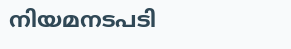നിയമനടപടി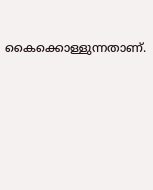കൈക്കൊള്ളുന്നതാണ്.